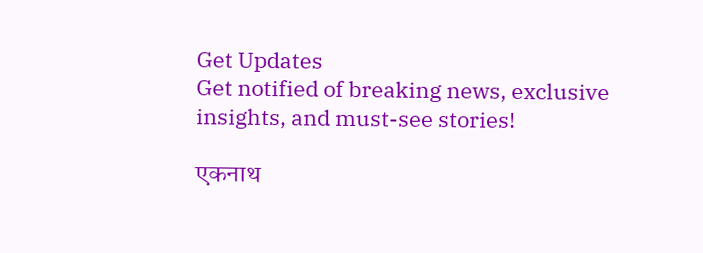Get Updates
Get notified of breaking news, exclusive insights, and must-see stories!

एकनाथ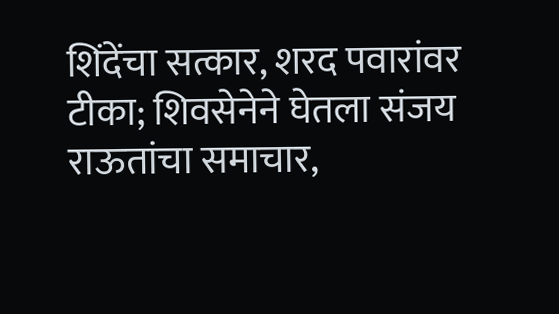शिंदेंचा सत्कार, शरद पवारांवर टीका; शिवसेनेने घेतला संजय राऊतांचा समाचार,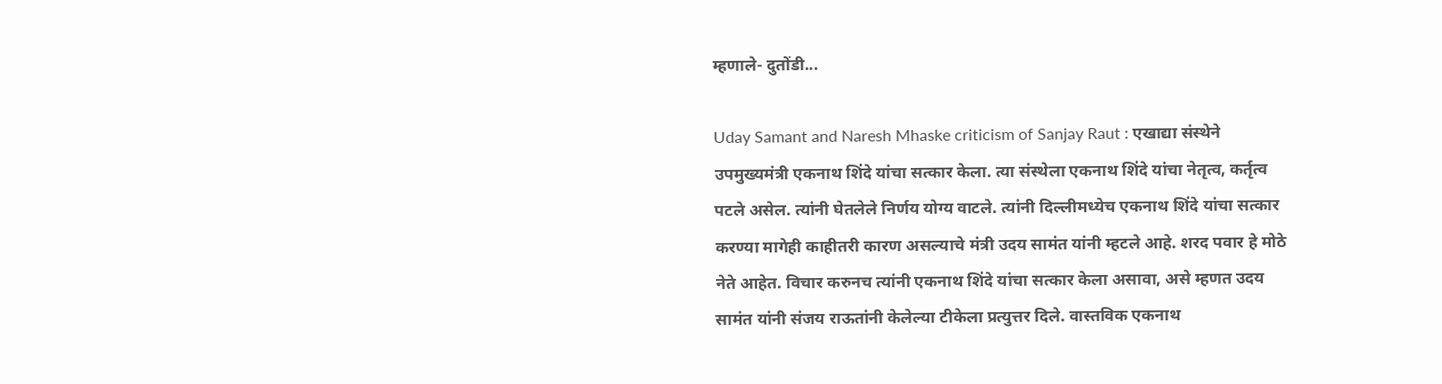म्हणाले- दुतोंडी...

Uday Samant and Naresh Mhaske criticism of Sanjay Raut : एखाद्या संस्थेने उपमुख्यमंत्री एकनाथ शिंदे यांचा सत्कार केला. त्या संस्थेला एकनाथ शिंदे यांचा नेतृत्व, कर्तृत्व पटले असेल. त्यांनी घेतलेले निर्णय योग्य वाटले. त्यांनी दिल्लीमध्येच एकनाथ शिंदे यांचा सत्कार करण्या मागेही काहीतरी कारण असल्याचे मंत्री उदय सामंत यांनी म्हटले आहे. शरद पवार हे मोठे नेते आहेत. विचार करुनच त्यांनी एकनाथ शिंदे यांचा सत्कार केला असावा, असे म्हणत उदय सामंत यांनी संजय राऊतांनी केलेल्या टीकेला प्रत्युत्तर दिले. वास्तविक एकनाथ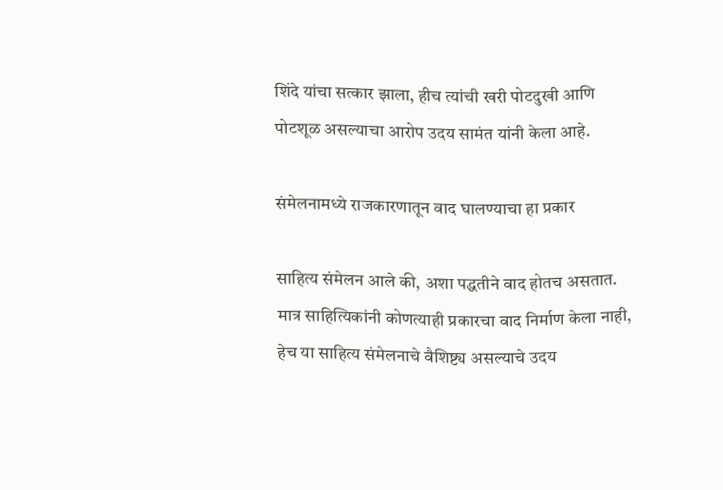शिंदे यांचा सत्कार झाला, हीच त्यांची खरी पोटदुखी आणि पोटशूळ असल्याचा आरोप उदय सामंत यांनी केला आहे.

संमेलनामध्ये राजकारणातून वाद घालण्याचा हा प्रकार

साहित्य संमेलन आले की, अशा पद्धतीने वाद होतच असतात. मात्र साहित्यिकांनी कोणत्याही प्रकारचा वाद निर्माण केला नाही, हेच या साहित्य संमेलनाचे वैशिष्ट्य असल्याचे उदय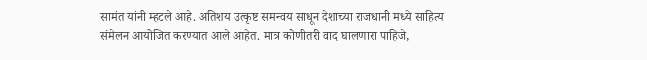सामंत यांनी म्हटले आहे. अतिशय उत्कृष्ट समन्वय साधून देशाच्या राजधानी मध्ये साहित्य संमेलन आयोजित करण्यात आले आहेत. मात्र कोणीतरी वाद घालणारा पाहिजे,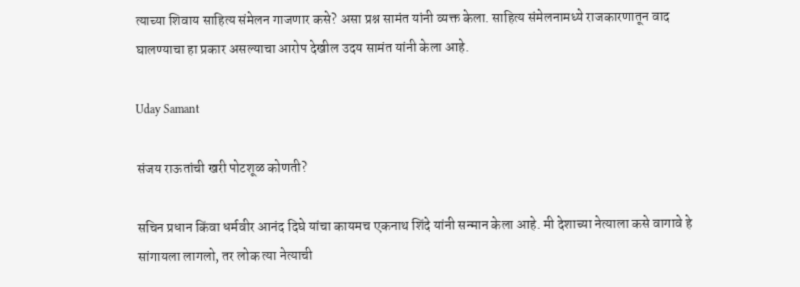त्याच्या शिवाय साहित्य संमेलन गाजणार कसे? असा प्रश्न सामंत यांनी व्यक्त केला. साहित्य संमेलनामध्ये राजकारणातून वाद घालण्याचा हा प्रकार असल्याचा आरोप देखील उदय सामंत यांनी केला आहे.

Uday Samant

संजय राऊतांची खरी पोटशूळ कोणती?

सचिन प्रधान किंवा धर्मवीर आनंद दिघे यांचा कायमच एकनाथ शिंदे यांनी सन्मान केला आहे. मी देशाच्या नेत्याला कसे वागावे हे सांगायला लागलो, तर लोक त्या नेत्याची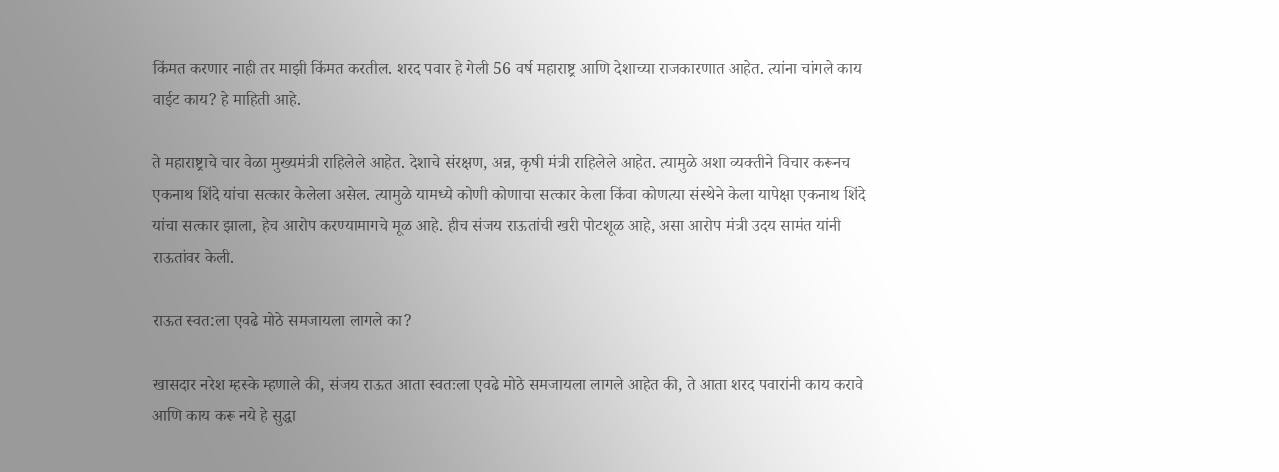किंमत करणार नाही तर माझी किंमत करतील. शरद पवार हे गेली 56 वर्ष महाराष्ट्र आणि देशाच्या राजकारणात आहेत. त्यांना चांगले काय वाईट काय? हे माहिती आहे.

ते महाराष्ट्राचे चार वेळा मुख्यमंत्री राहिलेले आहेत. देशाचे संरक्षण, अन्न, कृषी मंत्री राहिलेले आहेत. त्यामुळे अशा व्यक्तीने विचार करूनच एकनाथ शिंदे यांचा सत्कार केलेला असेल. त्यामुळे यामध्ये कोणी कोणाचा सत्कार केला किंवा कोणत्या संस्थेने केला यापेक्षा एकनाथ शिंदे यांचा सत्कार झाला, हेच आरोप करण्यामागचे मूळ आहे. हीच संजय राऊतांची खरी पोटशूळ आहे, असा आरोप मंत्री उदय सामंत यांनी राऊतांवर केली.

राऊत स्वत:ला एवढे मोठे समजायला लागले का?

खासदार नरेश म्हस्के म्हणाले की, संजय राऊत आता स्वतःला एवढे मोठे समजायला लागले आहेत की, ते आता शरद पवारांनी काय करावे आणि काय करू नये हे सुद्धा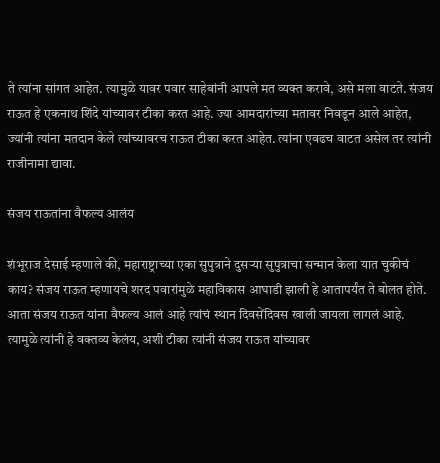ते त्यांना सांगत आहेत. त्यामुळे यावर पवार साहेबांनी आपले मत व्यक्त करावे, असे मला वाटते. संजय राऊत हे एकनाथ शिंदे यांच्यावर टीका करत आहे. ज्या आमदारांच्या मतावर निवडून आले आहेत, ज्यांनी त्यांना मतदान केले त्यांच्यावरच राऊत टीका करत आहेत. त्यांना एवढच वाटत असेल तर त्यांनी राजीनामा द्यावा.

संजय राऊतांना वैफल्य आलंय

शंभूराज देसाई म्हणाले की, महाराष्ट्राच्या एका सुपुत्राने दुसऱ्या सुपुत्राचा सन्मान केला यात चुकीचं काय? संजय राऊत म्हणायचे शरद पवारांमुळे महाविकास आघाडी झाली हे आतापर्यंत ते बोलत होते. आता संजय राऊत यांना वैफल्य आलं आहे त्यांचं स्थान दिवसेंदिवस खाली जायला लागलं आहे. त्यामुळे त्यांनी हे वक्तव्य केलंय, अशी टीका त्यांनी संजय राऊत यांच्यावर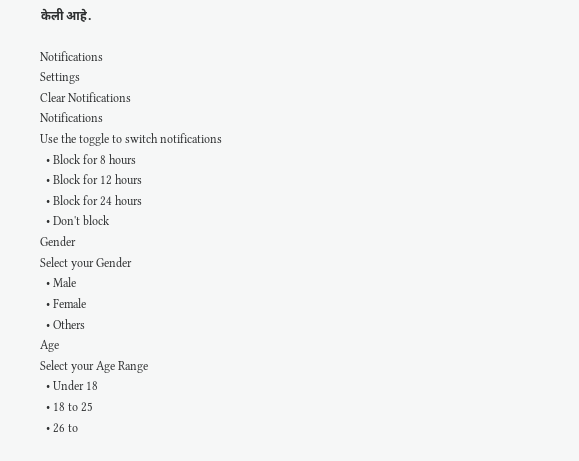केली आहे.

Notifications
Settings
Clear Notifications
Notifications
Use the toggle to switch notifications
  • Block for 8 hours
  • Block for 12 hours
  • Block for 24 hours
  • Don't block
Gender
Select your Gender
  • Male
  • Female
  • Others
Age
Select your Age Range
  • Under 18
  • 18 to 25
  • 26 to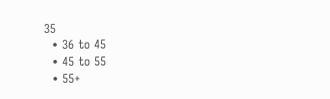35
  • 36 to 45
  • 45 to 55
  • 55+